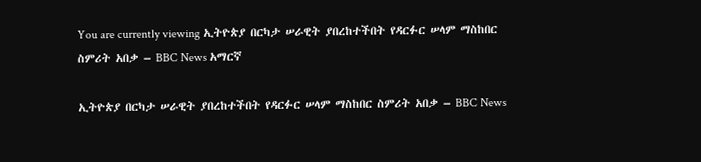You are currently viewing ኢትዮጵያ በርካታ ሠራዊት ያበረከተችበት የዳርፉር ሠላም ማስከበር ስምሪት አበቃ – BBC News አማርኛ

ኢትዮጵያ በርካታ ሠራዊት ያበረከተችበት የዳርፉር ሠላም ማስከበር ስምሪት አበቃ – BBC News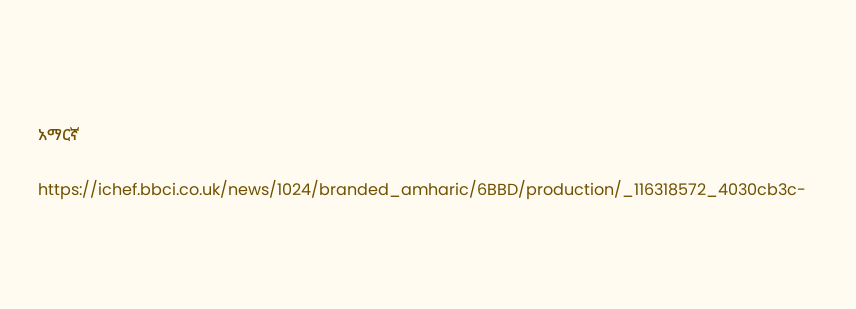አማርኛ

https://ichef.bbci.co.uk/news/1024/branded_amharic/6BBD/production/_116318572_4030cb3c-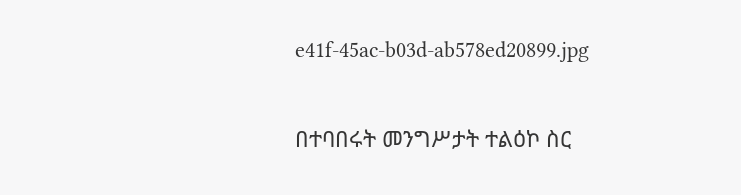e41f-45ac-b03d-ab578ed20899.jpg

በተባበሩት መንግሥታት ተልዕኮ ስር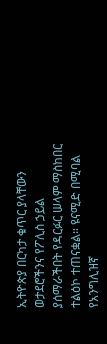ኢትዮጵያ በርካታ ቁጥር ያላቸውን ወታደሮችንና የፖሊስ ኃይል ያሰማራችበት የዳርፉር ሠላም ማስከበር ተልዕኮ ተጠናቋል። ዩናሚድ በሚባል የአንግሊዝኛ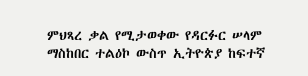ምህጻረ ቃል የሚታወቀው የዳርፉር ሠላም ማስከበር ተልዕኮ ውስጥ ኢትዮጵያ ከፍተኛ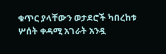ቁጥር ያላቸውን ወታደሮች ካበረከቱ ሦሰት ቀዳሚ አገራት አንዷ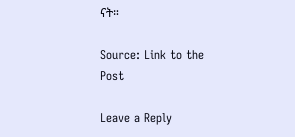ናት።

Source: Link to the Post

Leave a Reply